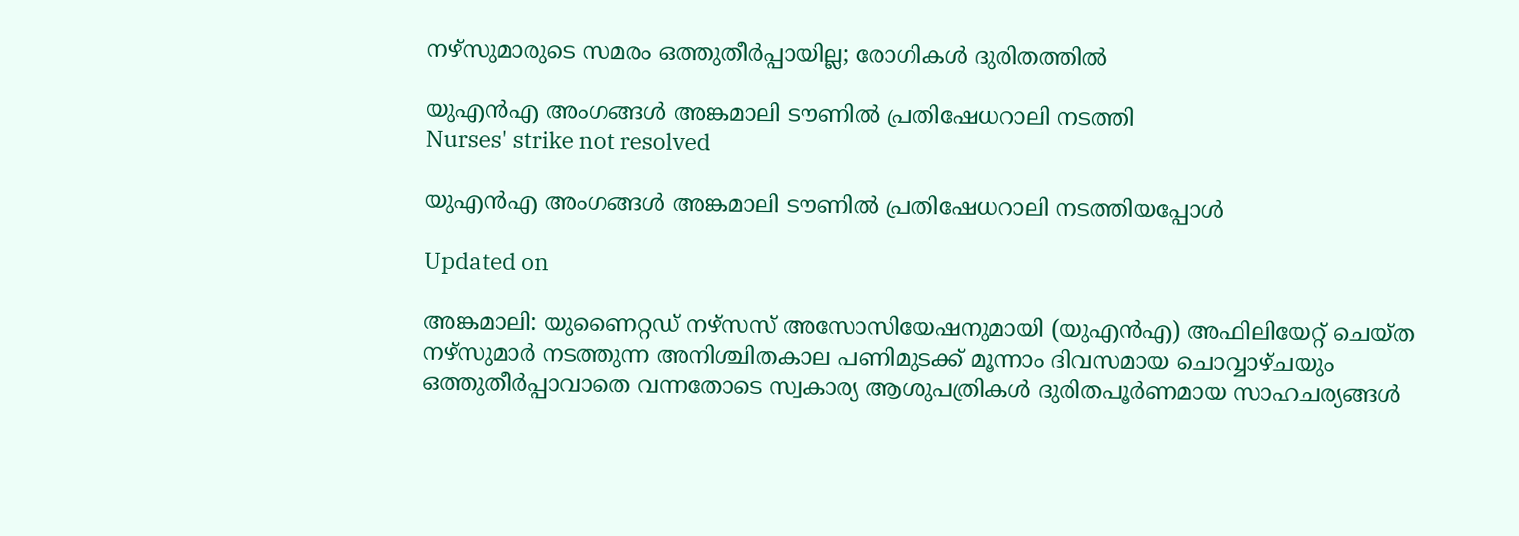നഴ്സുമാരുടെ സമരം ഒത്തുതീർപ്പായില്ല; രോഗികൾ ദുരിതത്തിൽ

യുഎൻഎ അംഗങ്ങൾ അങ്കമാലി ടൗണിൽ പ്രതിഷേധറാലി നടത്തി
Nurses' strike not resolved

യുഎൻഎ അംഗങ്ങൾ അങ്കമാലി ടൗണിൽ പ്രതിഷേധറാലി നടത്തിയപ്പോൾ

Updated on

അങ്കമാലി: യുണൈറ്റഡ് നഴ്‌സസ് അസോസിയേഷനുമായി (യുഎൻഎ) അഫിലിയേറ്റ് ചെയ്‌ത നഴ്‌സുമാർ നടത്തുന്ന അനിശ്ചിതകാല പണിമുടക്ക് മൂന്നാം ദിവസമായ ചൊവ്വാഴ്ചയും ഒത്തുതീർപ്പാവാതെ വന്നതോടെ സ്വകാര്യ ആശുപത്രികൾ ദുരിതപൂർണമായ സാഹചര്യങ്ങൾ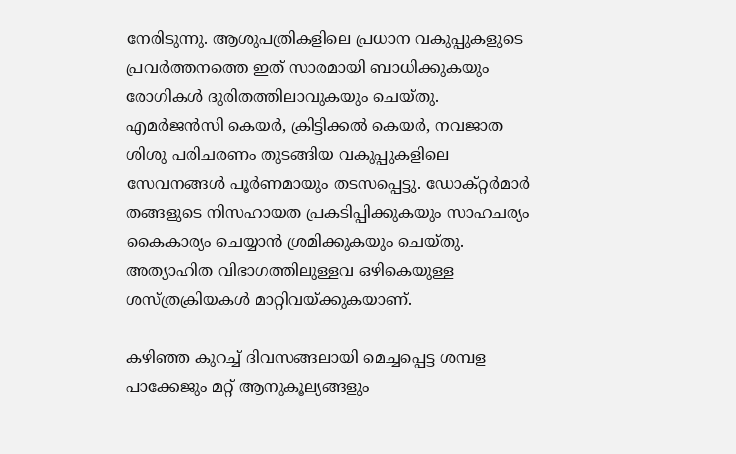നേരിടുന്നു. ആശുപത്രികളിലെ പ്രധാന വകുപ്പുകളുടെ പ്രവർത്തനത്തെ ഇത് സാരമായി ബാധിക്കുകയും രോഗികൾ ദുരിതത്തിലാവുകയും ചെയ്തു. എമർജൻസി കെയർ, ക്രിട്ടിക്കൽ കെയർ, നവജാത ശിശു പരിചരണം തുടങ്ങിയ വകുപ്പുകളിലെ സേവനങ്ങൾ പൂർണമായും തടസപ്പെട്ടു. ഡോക്റ്റർമാർ തങ്ങളുടെ നിസഹായത പ്രകടിപ്പിക്കുകയും സാഹചര്യം കൈകാര്യം ചെയ്യാൻ ശ്രമിക്കുകയും ചെയ്തു. അത്യാഹിത വിഭാഗത്തിലുള്ളവ ഒഴികെയുള്ള ശസ്ത്രക്രിയകൾ മാറ്റിവയ്ക്കുകയാണ്.

കഴിഞ്ഞ കുറച്ച് ദിവസങ്ങലായി മെച്ചപ്പെട്ട ശമ്പള പാക്കേജും മറ്റ് ആനുകൂല്യങ്ങളും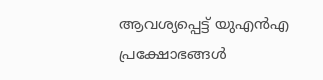ആവശ്യപ്പെട്ട് യുഎൻഎ പ്രക്ഷോഭങ്ങൾ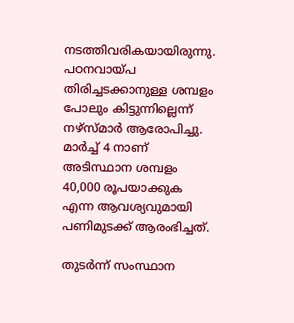നടത്തിവരികയായിരുന്നു. പഠനവായ്പ തിരിച്ചടക്കാനുള്ള ശമ്പളം പോലും കിട്ടുന്നില്ലെന്ന് നഴ്സ്മാർ ആരോപിച്ചു. മാർച്ച് 4 നാണ് അടിസ്ഥാന ശമ്പളം 40,000 രൂപയാക്കുക എന്ന ആവശ്യവുമായി പണിമുടക്ക് ആരംഭിച്ചത്.

തുടർന്ന് സംസ്ഥാന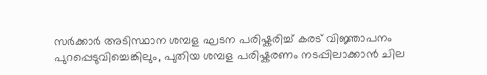സർക്കാർ അടിസ്ഥാന ശമ്പള ഘടന പരിഷ്കരിച്ച് കരട് വിജ്ഞാപനം പുറപ്പെടുവിച്ചെങ്കിലും, പുതിയ ശമ്പള പരിഷ്കരണം നടപ്പിലാക്കാൻ ചില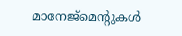മാനേജ്‌മെന്‍റുകൾ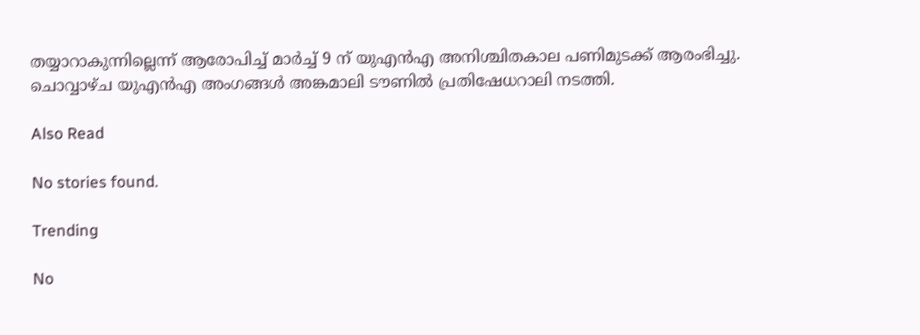തയ്യാറാകുന്നില്ലെന്ന് ആരോപിച്ച് മാർച്ച് 9 ന് യുഎൻഎ അനിശ്ചിതകാല പണിമുടക്ക് ആരംഭിച്ചു. ചൊവ്വാഴ്ച യുഎൻഎ അംഗങ്ങൾ അങ്കമാലി ടൗണിൽ പ്രതിഷേധറാലി നടത്തി.

Also Read

No stories found.

Trending

No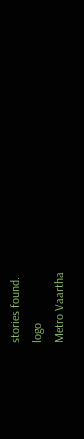stories found.
logo
Metro Vaartha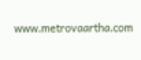www.metrovaartha.com